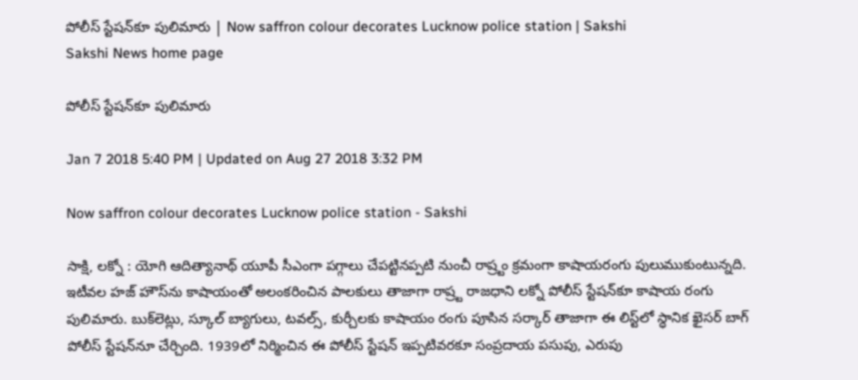పోలీస్‌ స్టేషన్‌కూ పులిమారు | Now saffron colour decorates Lucknow police station | Sakshi
Sakshi News home page

పోలీస్‌ స్టేషన్‌కూ పులిమారు

Jan 7 2018 5:40 PM | Updated on Aug 27 2018 3:32 PM

Now saffron colour decorates Lucknow police station - Sakshi

సాక్షి, లక్నో : యోగి ఆదిత్యానాథ్‌ యూపీ సీఎంగా పగ్గాలు చేపట్టినప్పటి నుంచీ రాష్ర్టం క్రమంగా కాషాయరంగు పులుముకుంటున్నది. ఇటీవల హజ్‌ హౌస్‌ను కాషాయంతో అలంకరించిన పాలకులు తాజాగా రాష్ర్ట రాజధాని లక్నో పోలీస్‌ స్టేషన్‌కూ కాషాయ రంగు పులిమారు. బుక్‌లెట్లు, స్కూల్‌ బ్యాగులు, టవల్స్‌, కుర్చీలకు కాషాయం రంగు పూసిన సర్కార్‌ తాజాగా ఈ లిస్ట్‌లో స్ధానిక ఖైసర్‌ బాగ్‌ పోలీస్‌ స్టేషన్‌నూ చేర్చింది. 1939లో నిర్మించిన ఈ పోలీస్‌ స్టేషన్‌ ఇప్పటివరకూ సంప్రదాయ పసుపు, ఎరుపు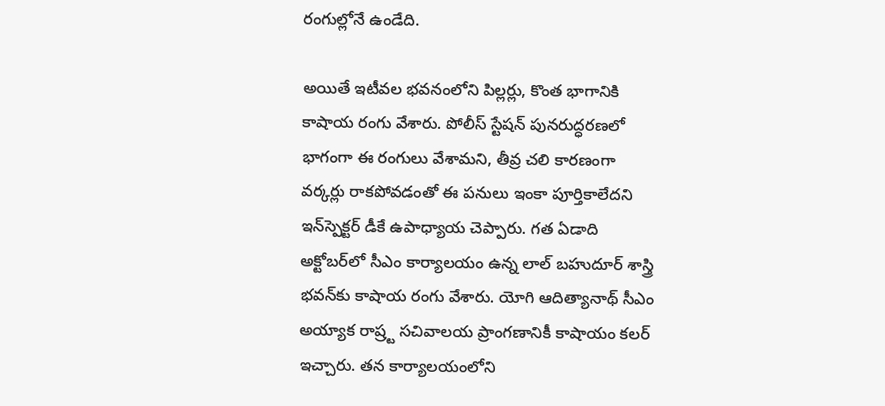రంగుల్లోనే ఉండేది.

అయితే ఇటీవల భవనంలోని పిల్లర్లు, కొంత భాగానికి కాషాయ రంగు వేశారు. పోలీస్‌ స్టేషన్‌ పునరుద్ధరణలో భాగంగా ఈ రంగులు వేశామని, తీవ్ర చలి కారణంగా వర్కర్లు రాకపోవడంతో ఈ పనులు ఇంకా పూర్తికాలేదని ఇన్‌స్పెక్టర్‌ డీకే ఉపాధ్యాయ చెప్పారు. గత ఏడాది అక్టోబర్‌లో సీఎం కార్యాలయం ఉన్న లాల్‌ బహుదూర్‌ శాస్త్రి భవన్‌కు కాషాయ రంగు వేశారు. యోగి ఆదిత్యానాథ్‌ సీఎం అయ్యాక రాష్ర్ట సచివాలయ ప్రాంగణానికీ కాషాయం కలర్‌ ఇచ్చారు. తన కార్యాలయంలోని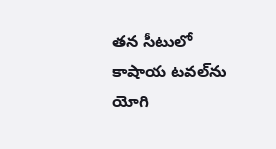తన సీటులో కాషాయ టవల్‌ను యోగి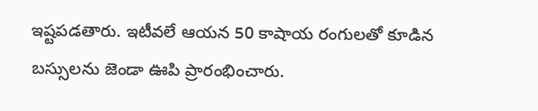ఇష్టపడతారు. ఇటీవలే ఆయన 50 కాషాయ రంగులతో కూడిన బస్సులను జెండా ఊపి ప్రారంభించారు.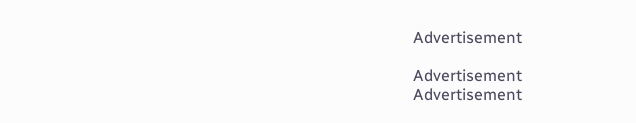Advertisement

Advertisement
Advertisement